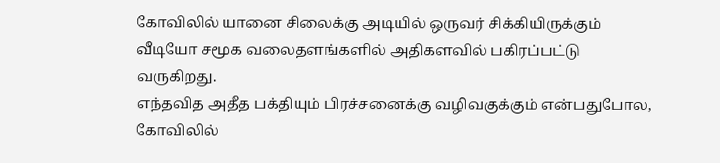கோவிலில் யானை சிலைக்கு அடியில் ஒருவர் சிக்கியிருக்கும் வீடியோ சமூக வலைதளங்களில் அதிகளவில் பகிரப்பட்டு வருகிறது.
எந்தவித அதீத பக்தியும் பிரச்சனைக்கு வழிவகுக்கும் என்பதுபோல, கோவிலில்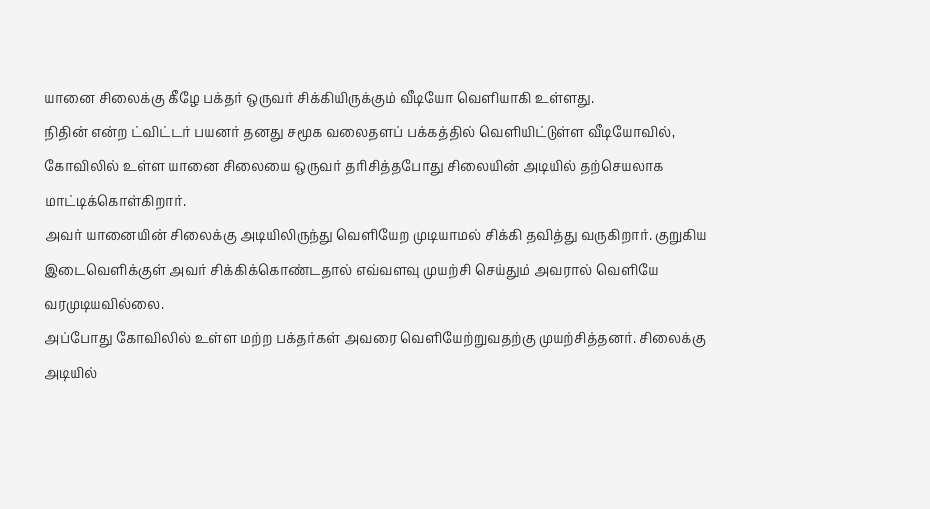யானை சிலைக்கு கீழே பக்தர் ஒருவர் சிக்கியிருக்கும் வீடியோ வெளியாகி உள்ளது.
நிதின் என்ற ட்விட்டர் பயனர் தனது சமூக வலைதளப் பக்கத்தில் வெளியிட்டுள்ள வீடியோவில், கோவிலில் உள்ள யானை சிலையை ஒருவர் தரிசித்தபோது சிலையின் அடியில் தற்செயலாக மாட்டிக்கொள்கிறார்.
அவர் யானையின் சிலைக்கு அடியிலிருந்து வெளியேற முடியாமல் சிக்கி தவித்து வருகிறார். குறுகிய இடைவெளிக்குள் அவர் சிக்கிக்கொண்டதால் எவ்வளவு முயற்சி செய்தும் அவரால் வெளியே வரமுடியவில்லை.
அப்போது கோவிலில் உள்ள மற்ற பக்தர்கள் அவரை வெளியேற்றுவதற்கு முயற்சித்தனர். சிலைக்கு அடியில்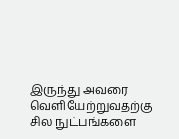இருந்து அவரை வெளியேற்றுவதற்கு சில நுட்பங்களை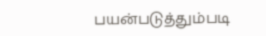பயன்படுத்தும்படி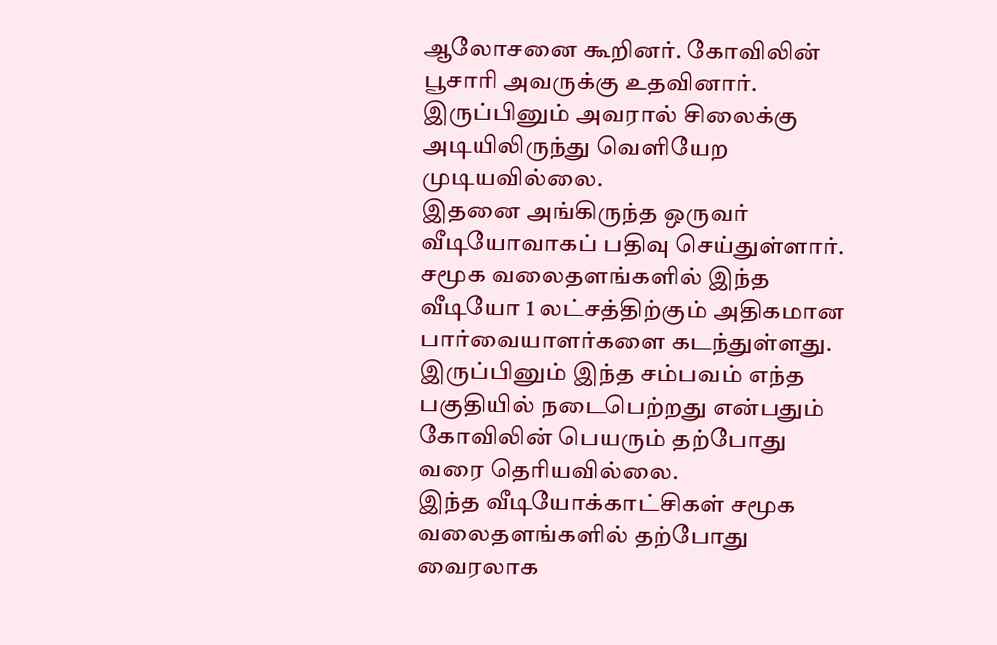ஆலோசனை கூறினர். கோவிலின் பூசாரி அவருக்கு உதவினார். இருப்பினும் அவரால் சிலைக்கு அடியிலிருந்து வெளியேற முடியவில்லை.
இதனை அங்கிருந்த ஒருவர் வீடியோவாகப் பதிவு செய்துள்ளார். சமூக வலைதளங்களில் இந்த வீடியோ 1 லட்சத்திற்கும் அதிகமான பார்வையாளர்களை கடந்துள்ளது. இருப்பினும் இந்த சம்பவம் எந்த பகுதியில் நடைபெற்றது என்பதும் கோவிலின் பெயரும் தற்போது வரை தெரியவில்லை.
இந்த வீடியோக்காட்சிகள் சமூக வலைதளங்களில் தற்போது வைரலாக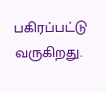பகிரப்பட்டு வருகிறது.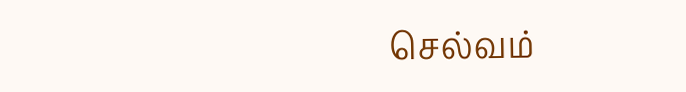செல்வம்